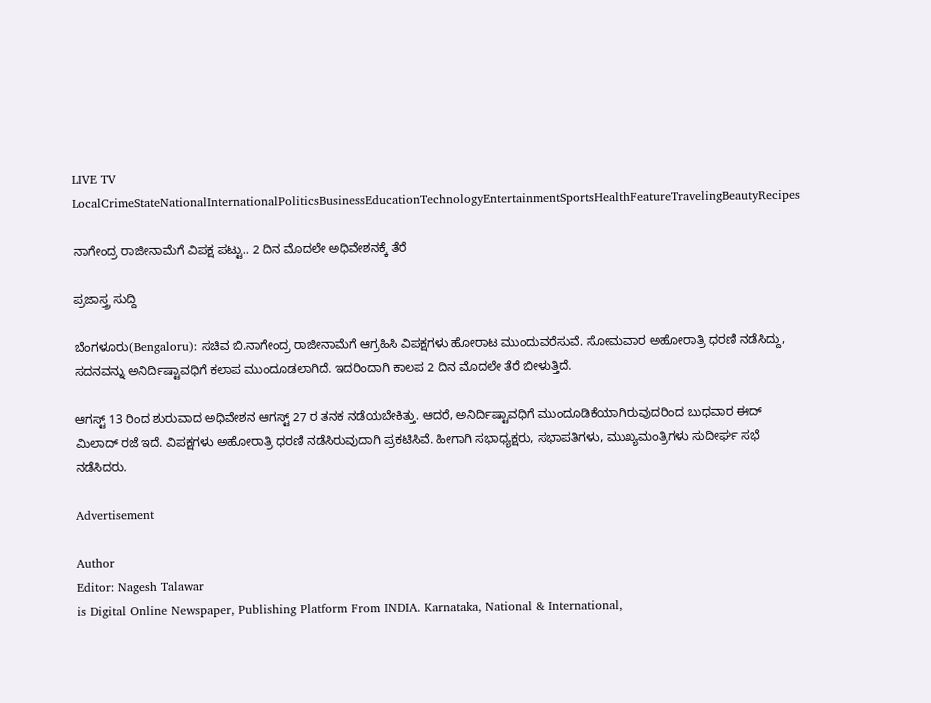LIVE TV LocalCrimeStateNationalInternationalPoliticsBusinessEducationTechnologyEntertainmentSportsHealthFeatureTravelingBeautyRecipes

ನಾಗೇಂದ್ರ ರಾಜೀನಾಮೆಗೆ ವಿಪಕ್ಷ ಪಟ್ಟು.. 2 ದಿನ ಮೊದಲೇ ಅಧಿವೇಶನಕ್ಕೆ ತೆರೆ

ಪ್ರಜಾಸ್ತ್ರ ಸುದ್ದಿ

ಬೆಂಗಳೂರು(Bengaloru): ಸಚಿವ ಬಿ.ನಾಗೇಂದ್ರ ರಾಜೀನಾಮೆಗೆ ಆಗ್ರಹಿಸಿ ವಿಪಕ್ಷಗಳು ಹೋರಾಟ ಮುಂದುವರೆಸುವೆ. ಸೋಮವಾರ ಅಹೋರಾತ್ರಿ ಧರಣಿ ನಡೆಸಿದ್ದು, ಸದನವನ್ನು ಅನಿರ್ದಿಷ್ಟಾವಧಿಗೆ ಕಲಾಪ ಮುಂದೂಡಲಾಗಿದೆ. ಇದರಿಂದಾಗಿ ಕಾಲಪ 2 ದಿನ ಮೊದಲೇ ತೆರೆ ಬೀಳುತ್ತಿದೆ.

ಆಗಸ್ಟ್ 13 ರಿಂದ ಶುರುವಾದ ಅಧಿವೇಶನ ಆಗಸ್ಟ್ 27 ರ ತನಕ ನಡೆಯಬೇಕಿತ್ತು. ಆದರೆ, ಅನಿರ್ದಿಷ್ಟಾವಧಿಗೆ ಮುಂದೂಡಿಕೆಯಾಗಿರುವುದರಿಂದ ಬುಧವಾರ ಈದ್ ಮಿಲಾದ್ ರಜೆ ಇದೆ. ವಿಪಕ್ಷಗಳು ಅಹೋರಾತ್ರಿ ಧರಣಿ ನಡೆಸಿರುವುದಾಗಿ ಪ್ರಕಟಿಸಿವೆ. ಹೀಗಾಗಿ ಸಭಾಧ್ಯಕ್ಷರು, ಸಭಾಪತಿಗಳು, ಮುಖ್ಯಮಂತ್ರಿಗಳು ಸುದೀರ್ಘ ಸಭೆ ನಡೆಸಿದರು.

Advertisement

Author
Editor: Nagesh Talawar
is Digital Online Newspaper, Publishing Platform From INDIA. Karnataka, National & International,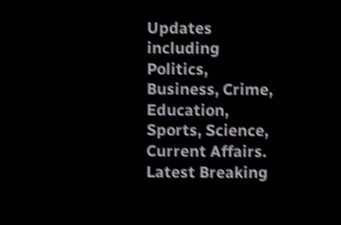Updates including Politics, Business, Crime, Education, Sports, Science, Current Affairs. Latest Breaking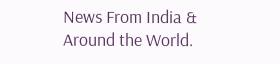News From India & Around the World.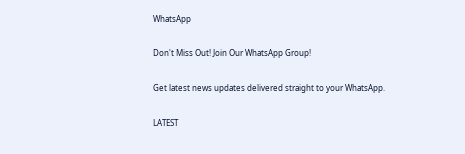WhatsApp

Don't Miss Out! Join Our WhatsApp Group!

Get latest news updates delivered straight to your WhatsApp.

LATEST